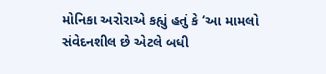મોનિકા અરોરાએ કહ્યું હતું કે ‘આ મામલો સંવેદનશીલ છે એટલે બધી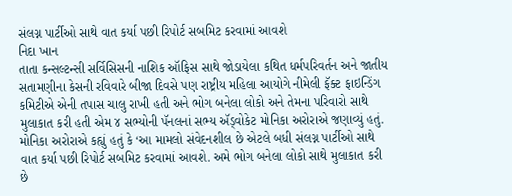સંલગ્ન પાર્ટીઓ સાથે વાત કર્યા પછી રિપોર્ટ સબમિટ કરવામાં આવશે
નિદા ખાન
તાતા કન્સલ્ટન્સી સર્વિસિસની નાશિક ઑફિસ સાથે જોડાયેલા કથિત ધર્મપરિવર્તન અને જાતીય સતામણીના કેસની રવિવારે બીજા દિવસે પણ રાષ્ટ્રીય મહિલા આયોગે નીમેલી ફૅક્ટ ફાઇન્ડિંગ કમિટીએ એની તપાસ ચાલુ રાખી હતી અને ભોગ બનેલા લોકો અને તેમના પરિવારો સાથે મુલાકાત કરી હતી એમ ૪ સભ્યોની પૅનલનાં સભ્ય ઍડ્વોકેટ મોનિકા અરોરાએ જણાવ્યું હતું.
મોનિકા અરોરાએ કહ્યું હતું કે ‘આ મામલો સંવેદનશીલ છે એટલે બધી સંલગ્ન પાર્ટીઓ સાથે વાત કર્યા પછી રિપોર્ટ સબમિટ કરવામાં આવશે. અમે ભોગ બનેલા લોકો સાથે મુલાકાત કરી છે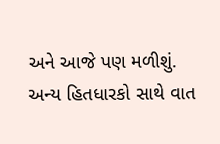અને આજે પણ મળીશું. અન્ય હિતધારકો સાથે વાત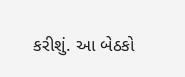કરીશું. આ બેઠકો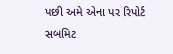પછી અમે એના પર રિપોર્ટ સબમિટ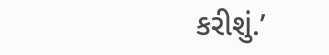કરીશું.’